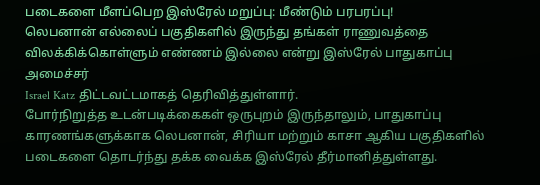படைகளை மீளப்பெற இஸ்ரேல் மறுப்பு: மீண்டும் பரபரப்பு!
லெபனான் எல்லைப் பகுதிகளில் இருந்து தங்கள் ராணுவத்தை விலக்கிக்கொள்ளும் எண்ணம் இல்லை என்று இஸ்ரேல் பாதுகாப்பு அமைச்சர்
Israel Katz திட்டவட்டமாகத் தெரிவித்துள்ளார்.
போர்நிறுத்த உடன்படிக்கைகள் ஒருபுறம் இருந்தாலும், பாதுகாப்பு காரணங்களுக்காக லெபனான், சிரியா மற்றும் காசா ஆகிய பகுதிகளில் படைகளை தொடர்ந்து தக்க வைக்க இஸ்ரேல் தீர்மானித்துள்ளது.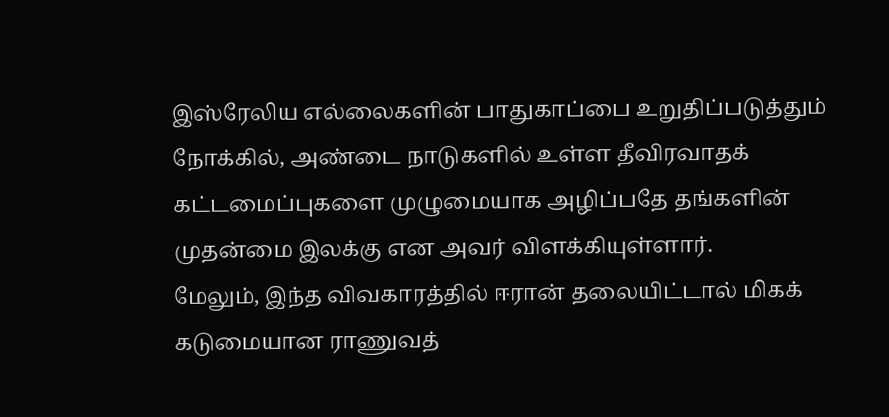இஸ்ரேலிய எல்லைகளின் பாதுகாப்பை உறுதிப்படுத்தும் நோக்கில், அண்டை நாடுகளில் உள்ள தீவிரவாதக் கட்டமைப்புகளை முழுமையாக அழிப்பதே தங்களின் முதன்மை இலக்கு என அவர் விளக்கியுள்ளார்.
மேலும், இந்த விவகாரத்தில் ஈரான் தலையிட்டால் மிகக் கடுமையான ராணுவத்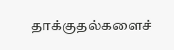தாக்குதல்களைச்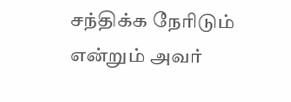சந்திக்க நேரிடும் என்றும் அவர்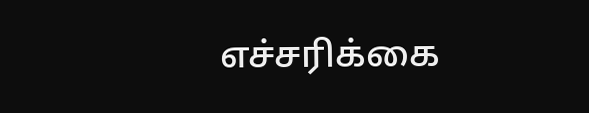எச்சரிக்கை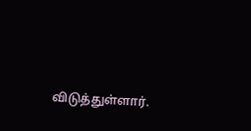விடுத்துள்ளார்.